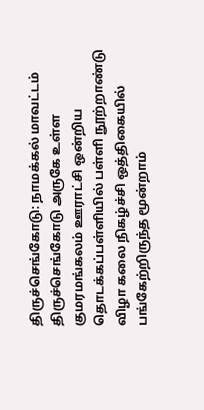திருச்செங்கோடு: நாமக்கல் மாவட்டம் திருச்செங்கோடு அருகே உள்ள குமரமங்கலம் ஊராட்சி ஒன்றிய தொடக்கப்பள்ளியில் பள்ளி நூற்றாண்டு விழா கலை நிகழ்ச்சி ஒத்திகையில் பங்கேற்றிருந்த மூன்றாம்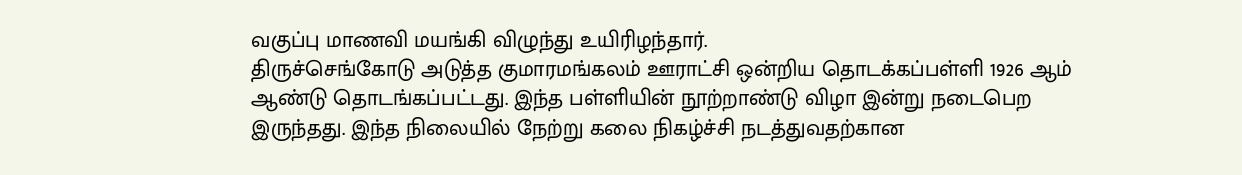வகுப்பு மாணவி மயங்கி விழுந்து உயிரிழந்தார்.
திருச்செங்கோடு அடுத்த குமாரமங்கலம் ஊராட்சி ஒன்றிய தொடக்கப்பள்ளி 1926 ஆம் ஆண்டு தொடங்கப்பட்டது. இந்த பள்ளியின் நூற்றாண்டு விழா இன்று நடைபெற இருந்தது. இந்த நிலையில் நேற்று கலை நிகழ்ச்சி நடத்துவதற்கான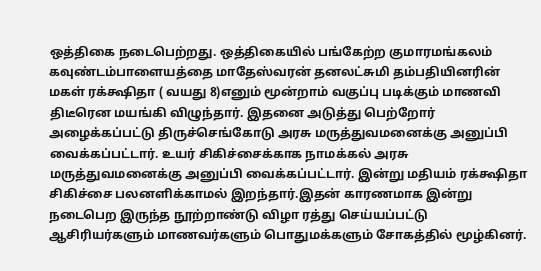ஒத்திகை நடைபெற்றது. ஒத்திகையில் பங்கேற்ற குமாரமங்கலம் கவுண்டம்பாளையத்தை மாதேஸ்வரன் தனலட்சுமி தம்பதியினரின் மகள் ரக்க்ஷிதா ( வயது 8)எனும் மூன்றாம் வகுப்பு படிக்கும் மாணவி திடீரென மயங்கி விழுந்தார். இதனை அடுத்து பெற்றோர் அழைக்கப்பட்டு திருச்செங்கோடு அரசு மருத்துவமனைக்கு அனுப்பி வைக்கப்பட்டார். உயர் சிகிச்சைக்காக நாமக்கல் அரசு மருத்துவமனைக்கு அனுப்பி வைக்கப்பட்டார். இன்று மதியம் ரக்க்ஷிதா சிகிச்சை பலனளிக்காமல் இறந்தார்.இதன் காரணமாக இன்று நடைபெற இருந்த நூற்றாண்டு விழா ரத்து செய்யப்பட்டு ஆசிரியர்களும் மாணவர்களும் பொதுமக்களும் சோகத்தில் மூழ்கினர்.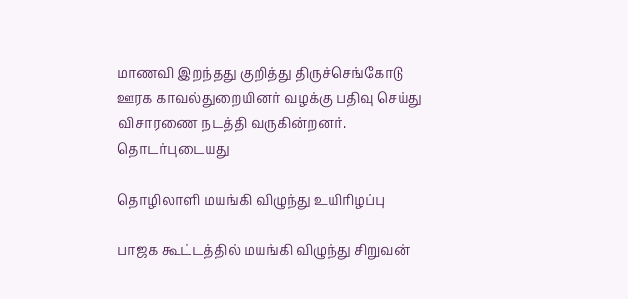மாணவி இறந்தது குறித்து திருச்செங்கோடு ஊரக காவல்துறையினர் வழக்கு பதிவு செய்து விசாரணை நடத்தி வருகின்றனர்.
தொடர்புடையது

தொழிலாளி மயங்கி விழுந்து உயிரிழப்பு

பாஜக கூட்டத்தில் மயங்கி விழுந்து சிறுவன்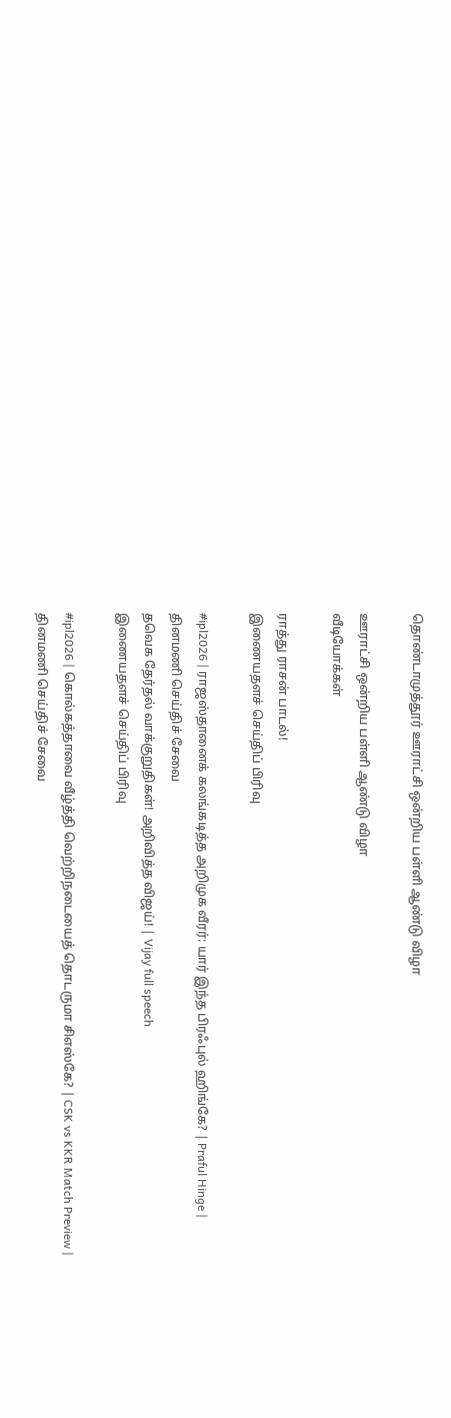தொண்டாமுத்தூர் ஊராட்சி ஒன்றிய பள்ளி ஆண்டு விழா

ஊராட்சி ஒன்றிய பள்ளி ஆண்டு விழா
வீடியோக்கள்

ராத்து ராசன் பாடல்!
இணையதளச் செய்திப் பிரிவு

#ipl2026 | ராஜஸ்தானைக் கலங்கடித்த அறிமுக வீரர்: யார் இந்த பிரஃபுல் ஹிங்கே? | Praful Hinge |
தினமணி செய்திச் சேவை
தவெக தேர்தல் வாக்குறுதிகள்! அறிவித்த விஜய்! | Vijay full speech
இணையதளச் செய்திப் பிரிவு

#ipl2026 | கொல்கத்தாவை வீழ்த்தி வெற்றிநடையைத் தொடருமா சிஎஸ்கே? | CSK vs KKR Match Preview |
தினமணி செய்திச் சேவை